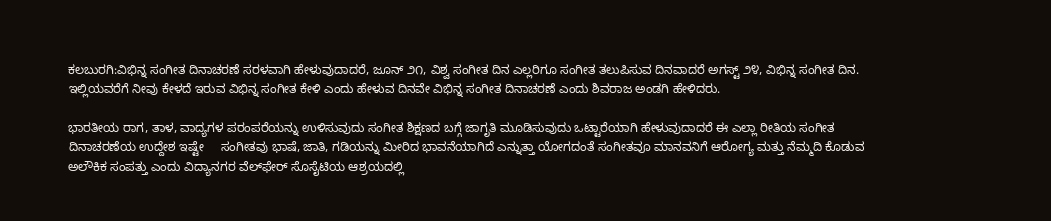ಕಲಬುರಗಿ:ವಿಭಿನ್ನ ಸಂಗೀತ ದಿನಾಚರಣೆ ಸರಳವಾಗಿ ಹೇಳುವುದಾದರೆ, ಜೂನ್ ೨೧, ವಿಶ್ವ ಸಂಗೀತ ದಿನ ಎಲ್ಲರಿಗೂ ಸಂಗೀತ ತಲುಪಿಸುವ ದಿನವಾದರೆ ಅಗಸ್ಟ್ ೨೪, ವಿಭಿನ್ನ ಸಂಗೀತ ದಿನ. ಇಲ್ಲಿಯವರೆಗೆ ನೀವು ಕೇಳದೆ ಇರುವ ವಿಭಿನ್ನ ಸಂಗೀತ ಕೇಳಿ ಎಂದು ಹೇಳುವ ದಿನವೇ ವಿಭಿನ್ನ ಸಂಗೀತ ದಿನಾಚರಣೆ ಎಂದು ಶಿವರಾಜ ಅಂಡಗಿ ಹೇಳಿದರು.

ಭಾರತೀಯ ರಾಗ, ತಾಳ, ವಾದ್ಯಗಳ ಪರಂಪರೆಯನ್ನು ಉಳಿಸುವುದು ಸಂಗೀತ ಶಿಕ್ಷಣದ ಬಗ್ಗೆ ಜಾಗೃತಿ ಮೂಡಿಸುವುದು ಒಟ್ಟಾರೆಯಾಗಿ ಹೇಳುವುದಾದರೆ ಈ ಎಲ್ಲಾ ರೀತಿಯ ಸಂಗೀತ ದಿನಾಚರಣೆಯ ಉದ್ದೇಶ ಇಷ್ಟೇ     ಸಂಗೀತವು ಭಾಷೆ, ಜಾತಿ, ಗಡಿಯನ್ನು ಮೀರಿದ ಭಾವನೆಯಾಗಿದೆ ಎನ್ನುತ್ತಾ ಯೋಗದಂತೆ ಸಂಗೀತವೂ ಮಾನವನಿಗೆ ಆರೋಗ್ಯ ಮತ್ತು ನೆಮ್ಮದಿ ಕೊಡುವ ಅಲೌಕಿಕ ಸಂಪತ್ತು ಎಂದು ವಿದ್ಯಾನಗರ ವೆಲ್‌ಫೇರ್ ಸೊಸೈಟಿಯ ಆಶ್ರಯದಲ್ಲಿ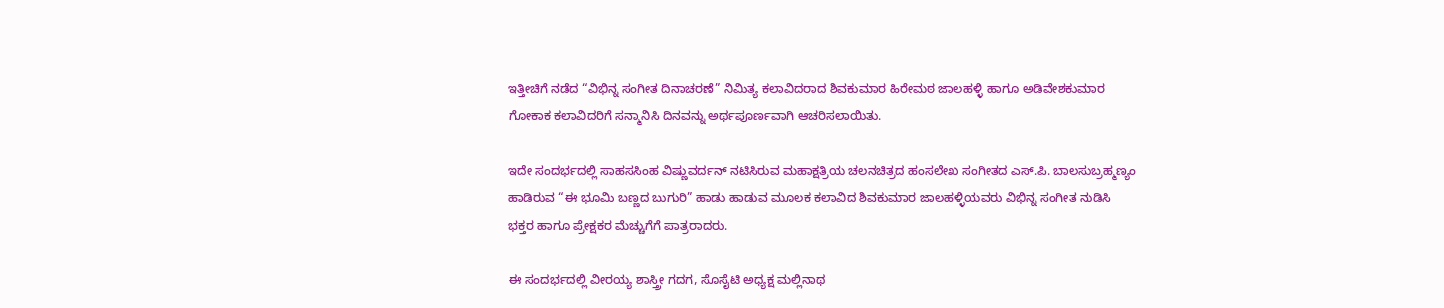ಇತ್ತೀಚಿಗೆ ನಡೆದ “ವಿಭಿನ್ನ ಸಂಗೀತ ದಿನಾಚರಣೆ” ನಿಮಿತ್ಯ ಕಲಾವಿದರಾದ ಶಿವಕುಮಾರ ಹಿರೇಮಠ ಜಾಲಹಳ್ಳಿ ಹಾಗೂ ಅಡಿವೇಶಕುಮಾರ ಗೋಕಾಕ ಕಲಾವಿದರಿಗೆ ಸನ್ಮಾನಿಸಿ ದಿನವನ್ನು ಅರ್ಥಪೂರ್ಣವಾಗಿ ಆಚರಿಸಲಾಯಿತು.

ಇದೇ ಸಂದರ್ಭದಲ್ಲಿ ಸಾಹಸಸಿಂಹ ವಿಷ್ಣುವರ್ದನ್ ನಟಿಸಿರುವ ಮಹಾಕ್ಷತ್ರಿಯ ಚಲನಚಿತ್ರದ ಹಂಸಲೇಖ ಸಂಗೀತದ ಎಸ್.ಪಿ. ಬಾಲಸುಬ್ರಹ್ಮಣ್ಯಂ ಹಾಡಿರುವ “ಈ ಭೂಮಿ ಬಣ್ಣದ ಬುಗುರಿ” ಹಾಡು ಹಾಡುವ ಮೂಲಕ ಕಲಾವಿದ ಶಿವಕುಮಾರ ಜಾಲಹಳ್ಳಿಯವರು ವಿಭಿನ್ನ ಸಂಗೀತ ನುಡಿಸಿ ಭಕ್ತರ ಹಾಗೂ ಪ್ರೇಕ್ಷಕರ ಮೆಚ್ಚುಗೆಗೆ ಪಾತ್ರರಾದರು.

ಈ ಸಂದರ್ಭದಲ್ಲಿ ವೀರಯ್ಯ ಶಾಸ್ತ್ರೀ ಗದಗ, ಸೊಸೈಟಿ ಅಧ್ಯಕ್ಷ ಮಲ್ಲಿನಾಥ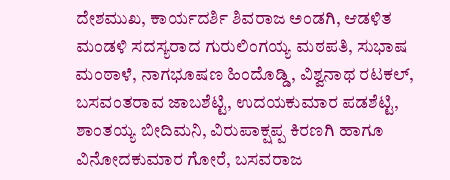ದೇಶಮುಖ, ಕಾರ್ಯದರ್ಶಿ ಶಿವರಾಜ ಅಂಡಗಿ, ಆಡಳಿತ ಮಂಡಳಿ ಸದಸ್ಯರಾದ ಗುರುಲಿಂಗಯ್ಯ ಮಠಪತಿ, ಸುಭಾಷ ಮಂಠಾಳೆ, ನಾಗಭೂಷಣ ಹಿಂದೊಡ್ಡಿ, ವಿಶ್ವನಾಥ ರಟಕಲ್, ಬಸವಂತರಾವ ಜಾಬಶೆಟ್ಟಿ, ಉದಯಕುಮಾರ ಪಡಶೆಟ್ಟಿ, ಶಾಂತಯ್ಯ ಬೀದಿಮನಿ, ವಿರುಪಾಕ್ಷಪ್ಪ ಕಿರಣಗಿ ಹಾಗೂ ವಿನೋದಕುಮಾರ ಗೋರೆ, ಬಸವರಾಜ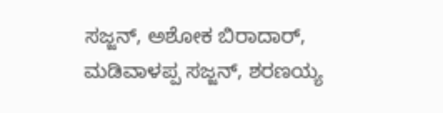ಸಜ್ಜನ್, ಅಶೋಕ ಬಿರಾದಾರ್, ಮಡಿವಾಳಪ್ಪ ಸಜ್ಜನ್, ಶರಣಯ್ಯ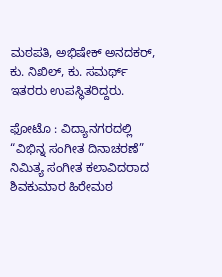ಮಠಪತಿ, ಅಭಿಷೇಕ್ ಅನದಕರ್, ಕು. ನಿಖಿಲ್, ಕು. ಸಮರ್ಥ್ ಇತರರು ಉಪಸ್ಥಿತರಿದ್ದರು.

ಫೋಟೊ : ವಿದ್ಯಾನಗರದಲ್ಲಿ “ವಿಭಿನ್ನ ಸಂಗೀತ ದಿನಾಚರಣೆ” ನಿಮಿತ್ಯ ಸಂಗೀತ ಕಲಾವಿದರಾದ ಶಿವಕುಮಾರ ಹಿರೇಮಠ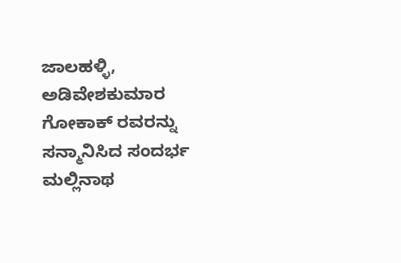ಜಾಲಹಳ್ಳಿ, ಅಡಿವೇಶಕುಮಾರ ಗೋಕಾಕ್ ರವರನ್ನು ಸನ್ಮಾನಿಸಿದ ಸಂದರ್ಭ ಮಲ್ಲಿನಾಥ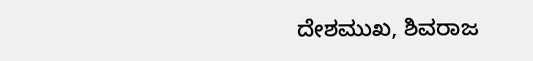ದೇಶಮುಖ, ಶಿವರಾಜ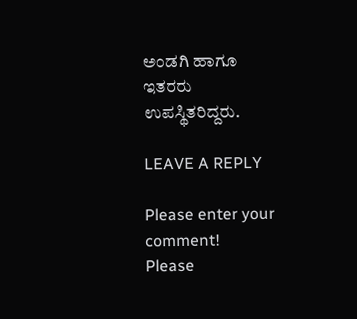ಅಂಡಗಿ ಹಾಗೂ ಇತರರು ಉಪಸ್ಥಿತರಿದ್ದರು.

LEAVE A REPLY

Please enter your comment!
Please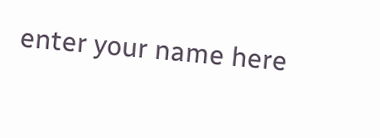enter your name here